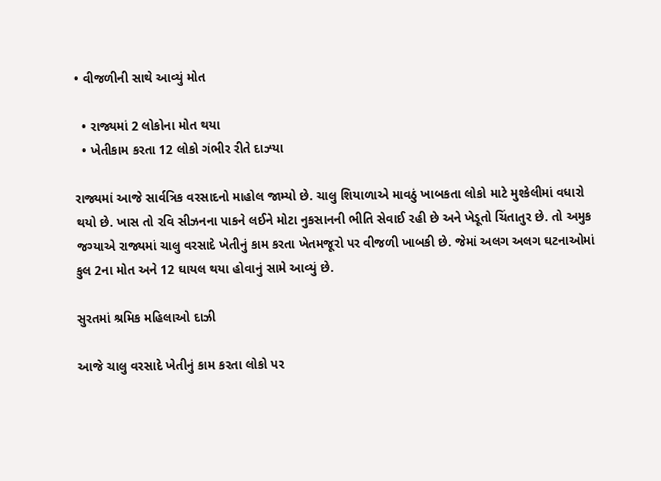• વીજળીની સાથે આવ્યું મોત

  • રાજ્યમાં 2 લોકોના મોત થયા
  • ખેતીકામ કરતા 12 લોકો ગંભીર રીતે દાઝ્યા

રાજ્યમાં આજે સાર્વત્રિક વરસાદનો માહોલ જામ્યો છે. ચાલુ શિયાળાએ માવઠું ખાબકતા લોકો માટે મુશ્કેલીમાં વધારો થયો છે. ખાસ તો રવિ સીઝનના પાકને લઈને મોટા નુકસાનની ભીતિ સેવાઈ રહી છે અને ખેડૂતો ચિંતાતુર છે. તો અમુક જગ્યાએ રાજ્યમાં ચાલુ વરસાદે ખેતીનું કામ કરતા ખેતમજૂરો પર વીજળી ખાબકી છે. જેમાં અલગ અલગ ઘટનાઓમાં કુલ 2ના મોત અને 12 ઘાયલ થયા હોવાનું સામે આવ્યું છે.

સુરતમાં શ્રમિક મહિલાઓ દાઝી

આજે ચાલુ વરસાદે ખેતીનું કામ કરતા લોકો પર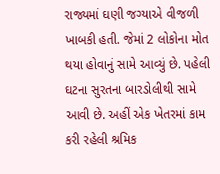રાજ્યમાં ઘણી જગ્યાએ વીજળી ખાબકી હતી. જેમાં 2 લોકોના મોત થયા હોવાનું સામે આવ્યું છે. પહેલી ઘટના સુરતના બારડોલીથી સામે આવી છે. અહીં એક ખેતરમાં કામ કરી રહેલી શ્રમિક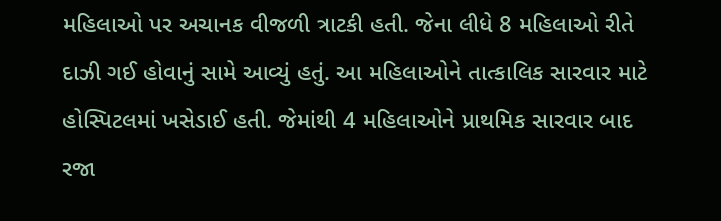મહિલાઓ પર અચાનક વીજળી ત્રાટકી હતી. જેના લીધે 8 મહિલાઓ રીતે દાઝી ગઈ હોવાનું સામે આવ્યું હતું. આ મહિલાઓને તાત્કાલિક સારવાર માટે હોસ્પિટલમાં ખસેડાઈ હતી. જેમાંથી 4 મહિલાઓને પ્રાથમિક સારવાર બાદ રજા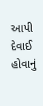આપી દેવાઈ હોવાનું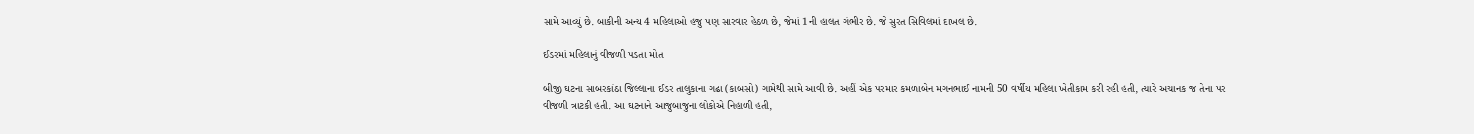સામે આવ્યું છે. બાકીની અન્ય 4 મહિલાઓ હજુ પણ સારવાર હેઠળ છે, જેમાં 1ની હાલત ગંભીર છે. જે સુરત સિવિલમાં દાખલ છે.

ઈડરમાં મહિલાનું વીજળી પડતા મોત

બીજી ઘટના સાબરકાંઠા જિલ્લાના ઈડર તાલુકાના ગઢા (કાબસો) ગામેથી સામે આવી છે. અહીં એક પરમાર કમળાબેન મગનભાઈ નામની 50 વર્ષીય મહિલા ખેતીકામ કરી રહી હતી, ત્યારે અચાનક જ તેના પર વીજળી ત્રાટકી હતી. આ ઘટનાને આજુબાજુના લોકોએ નિહાળી હતી,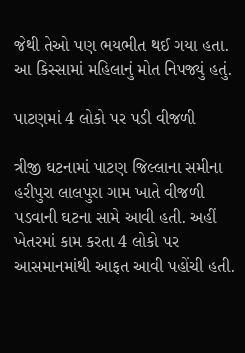જેથી તેઓ પણ ભયભીત થઈ ગયા હતા. આ કિસ્સામાં મહિલાનું મોત નિપજ્યું હતું.

પાટણમાં 4 લોકો પર પડી વીજળી

ત્રીજી ઘટનામાં પાટણ જિલ્લાના સમીના હરીપુરા લાલપુરા ગામ ખાતે વીજળી પડવાની ઘટના સામે આવી હતી. અહીં ખેતરમાં કામ કરતા 4 લોકો પર આસમાનમાંથી આફત આવી પહોંચી હતી.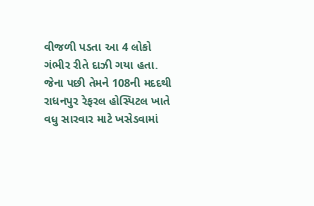વીજળી પડતા આ 4 લોકો ગંભીર રીતે દાઝી ગયા હતા. જેના પછી તેમને 108ની મદદથી રાધનપુર રેફરલ હોસ્પિટલ ખાતે વધુ સારવાર માટે ખસેડવામાં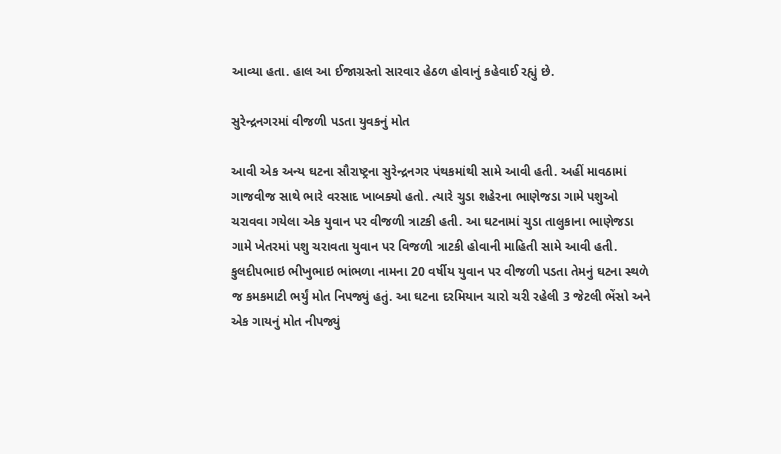આવ્યા હતા. હાલ આ ઈજાગ્રસ્તો સારવાર હેઠળ હોવાનું કહેવાઈ રહ્યું છે.

સુરેન્દ્રનગરમાં વીજળી પડતા યુવકનું મોત

આવી એક અન્ય ઘટના સૌરાષ્ટ્રના સુરેન્દ્રનગર પંથકમાંથી સામે આવી હતી. અહીં માવઠામાં ગાજવીજ સાથે ભારે વરસાદ ખાબક્યો હતો. ત્યારે ચુડા શહેરના ભાણેજડા ગામે પશુઓ ચરાવવા ગયેલા એક યુવાન પર વીજળી ત્રાટકી હતી. આ ઘટનામાં ચુડા તાલુકાના ભાણેજડા ગામે ખેતરમાં પશુ ચરાવતા યુવાન પર વિજળી ત્રાટકી હોવાની માહિતી સામે આવી હતી. કુલદીપભાઇ ભીખુભાઇ ભાંભળા નામના 20 વર્ષીય યુવાન પર વીજળી પડતા તેમનું ઘટના સ્થળે જ કમકમાટી ભર્યું મોત નિપજ્યું હતું. આ ઘટના દરમિયાન ચારો ચરી રહેલી 3 જેટલી ભેંસો અને એક ગાયનું મોત નીપજ્યું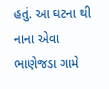હતું. આ ઘટના થી નાના એવા ભાણેજડા ગામે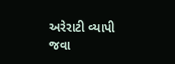અરેરાટી વ્યાપી જવા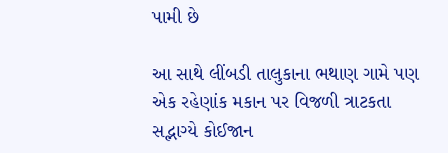પામી છે

આ સાથે લીંબડી તાલુકાના ભથાણ ગામે પણ એક રહેણાંક મકાન પર વિજળી ત્રાટકતા સદ્ભાગ્યે કોઈજાન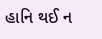હાનિ થઈ ન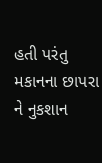હતી પરંતુ મકાનના છાપરા ને નુકશાન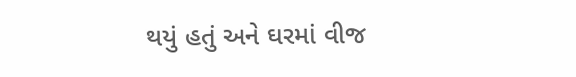થયું હતું અને ઘરમાં વીજ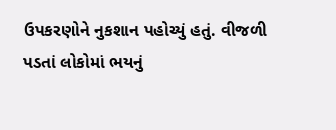ઉપકરણોને નુકશાન પહોચ્યું હતું. વીજળી પડતાં લોકોમાં ભયનું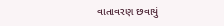વાતાવરણ છવાયું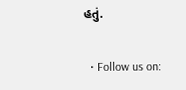હતું.

  • Follow us on: